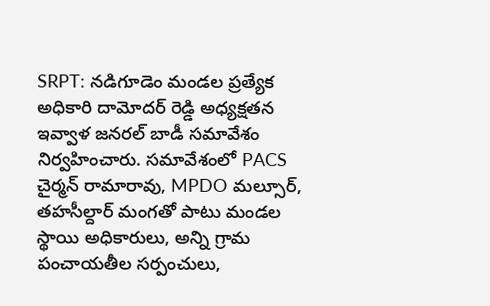SRPT: నడిగూడెం మండల ప్రత్యేక అధికారి దామోదర్ రెడ్డి అధ్యక్షతన ఇవ్వాళ జనరల్ బాడీ సమావేశం నిర్వహించారు. సమావేశంలో PACS చైర్మన్ రామారావు, MPDO మల్సూర్, తహసీల్దార్ మంగతో పాటు మండల స్థాయి అధికారులు, అన్ని గ్రామ పంచాయతీల సర్పంచులు,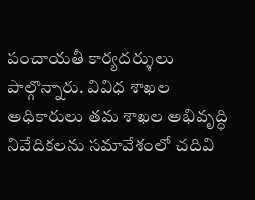పంచాయతీ కార్యదర్శులు పాల్గొన్నారు. వివిధ శాఖల అధికారులు తమ శాఖల అభివృద్ధి నివేదికలను సమావేశంలో చదివి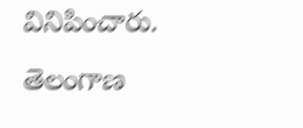వినిపించారు.
తెలంగాణ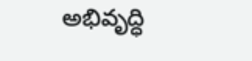అభివృద్ధి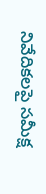నివేదికలపై సమీక్ష